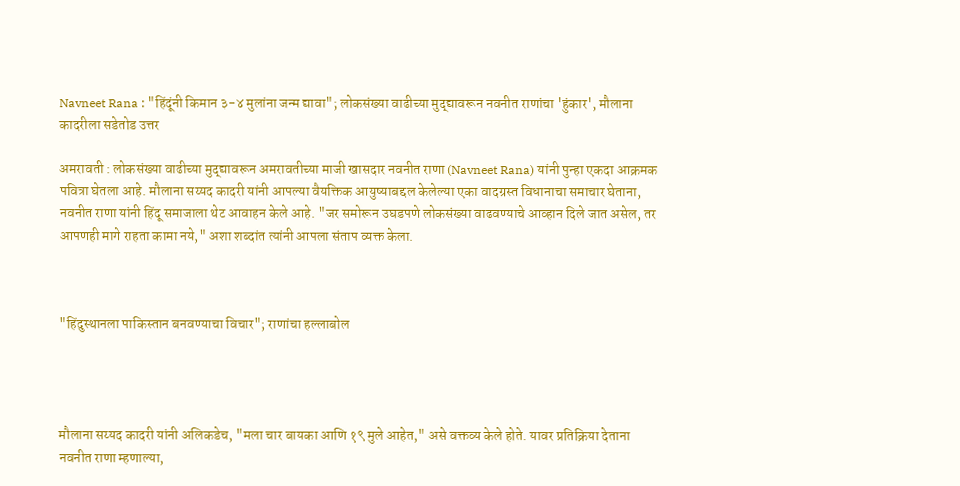Navneet Rana : "हिंदूंनी किमान ३-४ मुलांना जन्म द्यावा"; लोकसंख्या वाढीच्या मुद्द्यावरून नवनीत राणांचा 'हुंकार', मौलाना कादरीला सडेतोड उत्तर

अमरावती : लोकसंख्या वाढीच्या मुद्द्यावरून अमरावतीच्या माजी खासदार नवनीत राणा (Navneet Rana) यांनी पुन्हा एकदा आक्रमक पवित्रा घेतला आहे. मौलाना सय्यद कादरी यांनी आपल्या वैयक्तिक आयुष्याबद्दल केलेल्या एका वादग्रस्त विधानाचा समाचार घेताना, नवनीत राणा यांनी हिंदू समाजाला थेट आवाहन केले आहे. "जर समोरून उघडपणे लोकसंख्या वाढवण्याचे आव्हान दिले जात असेल, तर आपणही मागे राहता कामा नये," अशा शब्दांत त्यांनी आपला संताप व्यक्त केला.



"हिंदुस्थानला पाकिस्तान बनवण्याचा विचार"; राणांचा हल्लाबोल




मौलाना सय्यद कादरी यांनी अलिकडेच, "मला चार बायका आणि १९ मुले आहेत," असे वक्तव्य केले होते. यावर प्रतिक्रिया देताना नवनीत राणा म्हणाल्या,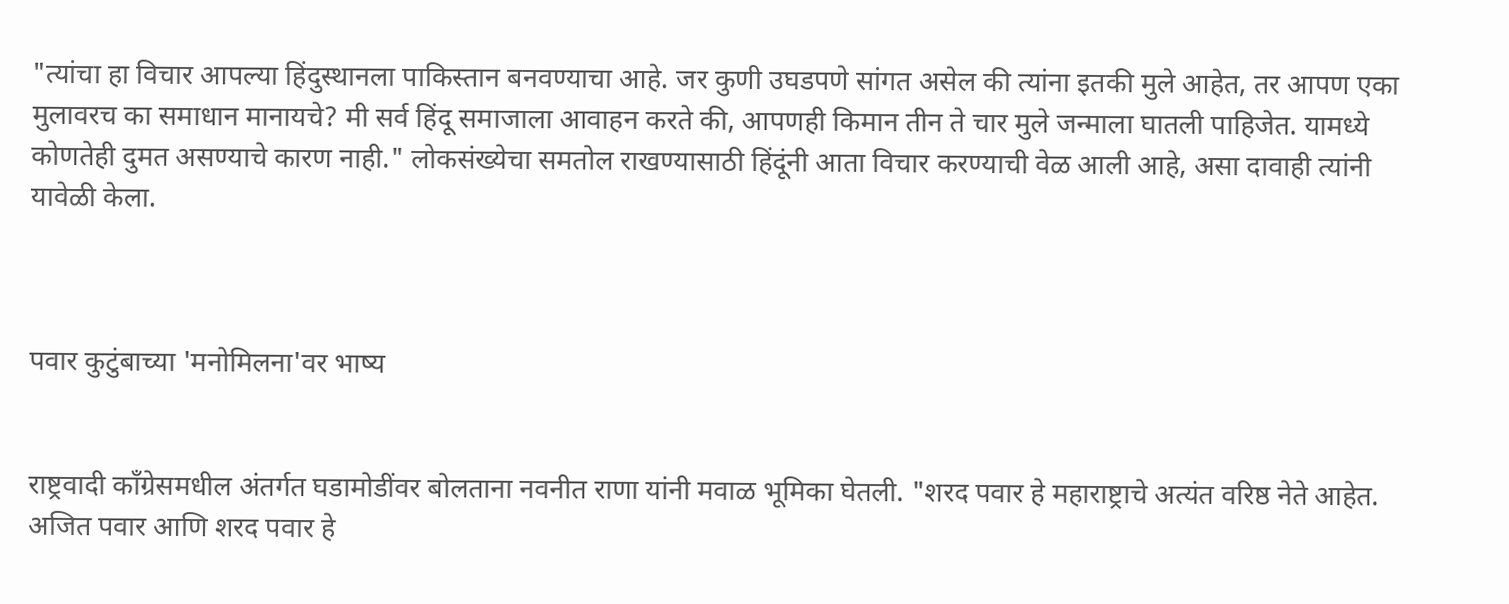"त्यांचा हा विचार आपल्या हिंदुस्थानला पाकिस्तान बनवण्याचा आहे. जर कुणी उघडपणे सांगत असेल की त्यांना इतकी मुले आहेत, तर आपण एका मुलावरच का समाधान मानायचे? मी सर्व हिंदू समाजाला आवाहन करते की, आपणही किमान तीन ते चार मुले जन्माला घातली पाहिजेत. यामध्ये कोणतेही दुमत असण्याचे कारण नाही." लोकसंख्येचा समतोल राखण्यासाठी हिंदूंनी आता विचार करण्याची वेळ आली आहे, असा दावाही त्यांनी यावेळी केला.



पवार कुटुंबाच्या 'मनोमिलना'वर भाष्य


राष्ट्रवादी काँग्रेसमधील अंतर्गत घडामोडींवर बोलताना नवनीत राणा यांनी मवाळ भूमिका घेतली. "शरद पवार हे महाराष्ट्राचे अत्यंत वरिष्ठ नेते आहेत. अजित पवार आणि शरद पवार हे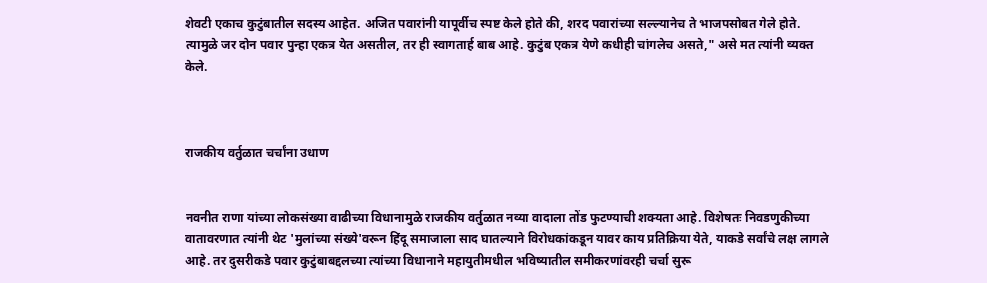शेवटी एकाच कुटुंबातील सदस्य आहेत. अजित पवारांनी यापूर्वीच स्पष्ट केले होते की, शरद पवारांच्या सल्ल्यानेच ते भाजपसोबत गेले होते. त्यामुळे जर दोन पवार पुन्हा एकत्र येत असतील, तर ही स्वागतार्ह बाब आहे. कुटुंब एकत्र येणे कधीही चांगलेच असते," असे मत त्यांनी व्यक्त केले.



राजकीय वर्तुळात चर्चांना उधाण


नवनीत राणा यांच्या लोकसंख्या वाढीच्या विधानामुळे राजकीय वर्तुळात नव्या वादाला तोंड फुटण्याची शक्यता आहे. विशेषतः निवडणुकीच्या वातावरणात त्यांनी थेट 'मुलांच्या संख्ये'वरून हिंदू समाजाला साद घातल्याने विरोधकांकडून यावर काय प्रतिक्रिया येते, याकडे सर्वांचे लक्ष लागले आहे. तर दुसरीकडे पवार कुटुंबाबद्दलच्या त्यांच्या विधानाने महायुतीमधील भविष्यातील समीकरणांवरही चर्चा सुरू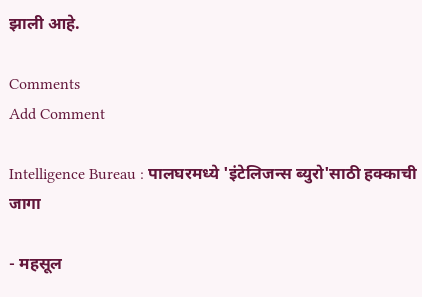झाली आहे.

Comments
Add Comment

Intelligence Bureau : पालघरमध्ये 'इंटेलिजन्स ब्युरो'साठी हक्काची जागा

- महसूल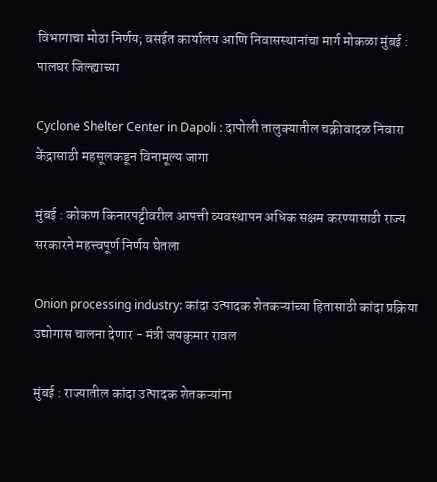विभागाचा मोठा निर्णय; वसईत कार्यालय आणि निवासस्थानांचा मार्ग मोकळा मुंबई : पालघर जिल्ह्याच्या

Cyclone Shelter Center in Dapoli : दापोली तालुक्यातील चक्रीवादळ निवारा केंद्रासाठी महसूलकडून विनामूल्य जागा

मुंबई : कोकण किनारपट्टीवरील आपत्ती व्यवस्थापन अधिक सक्षम करण्यासाठी राज्य सरकारने महत्त्वपूर्ण निर्णय घेतला

Onion processing industry: कांदा उत्पादक शेतकऱ्यांच्या हितासाठी कांदा प्रक्रिया उद्योगास चालना देणार - मंत्री जयकुमार रावल

मुंबई : राज्यातील कांदा उत्पादक शेतकऱ्यांना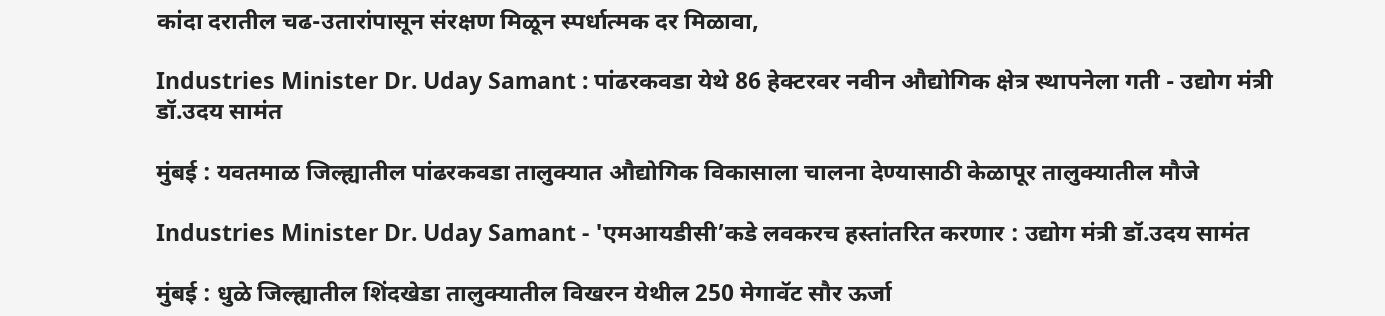कांदा दरातील चढ-उतारांपासून संरक्षण मिळून स्पर्धात्मक दर मिळावा,

Industries Minister Dr. Uday Samant : पांढरकवडा येथे 86 हेक्टरवर नवीन औद्योगिक क्षेत्र स्थापनेला गती - उद्योग मंत्री डॉ.उदय सामंत

मुंबई : यवतमाळ जिल्ह्यातील पांढरकवडा तालुक्यात औद्योगिक विकासाला चालना देण्यासाठी केळापूर तालुक्यातील मौजे

Industries Minister Dr. Uday Samant - 'एमआयडीसी’कडे लवकरच हस्तांतरित करणार : उद्योग मंत्री डॉ.उदय सामंत

मुंबई : धुळे जिल्ह्यातील शिंदखेडा तालुक्यातील विखरन येथील 250 मेगावॅट सौर ऊर्जा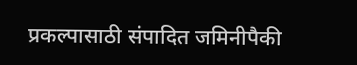प्रकल्पासाठी संपादित जमिनीपैकी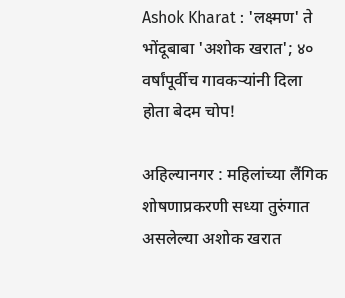Ashok Kharat : 'लक्ष्मण' ते भोंदूबाबा 'अशोक खरात'; ४० वर्षांपूर्वीच गावकऱ्यांनी दिला होता बेदम चोप!

अहिल्यानगर : महिलांच्या लैंगिक शोषणाप्रकरणी सध्या तुरुंगात असलेल्या अशोक खरात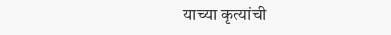याच्या कृत्यांची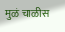मुळं चाळीस